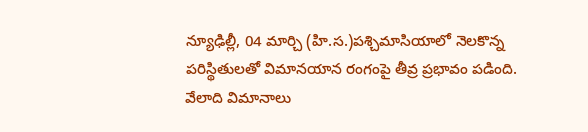న్యూఢిల్లీ, 04 మార్చి (హి.స.)పశ్చిమాసియాలో నెలకొన్న పరిస్థితులతో విమానయాన రంగంపై తీవ్ర ప్రభావం పడింది. వేలాది విమానాలు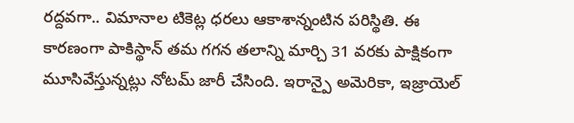రద్దవగా.. విమానాల టికెట్ల ధరలు ఆకాశాన్నంటిన పరిస్థితి. ఈ కారణంగా పాకిస్థాన్ తమ గగన తలాన్ని మార్చి 31 వరకు పాక్షికంగా మూసివేస్తున్నట్లు నోటమ్ జారీ చేసింది. ఇరాన్పై అమెరికా, ఇజ్రాయెల్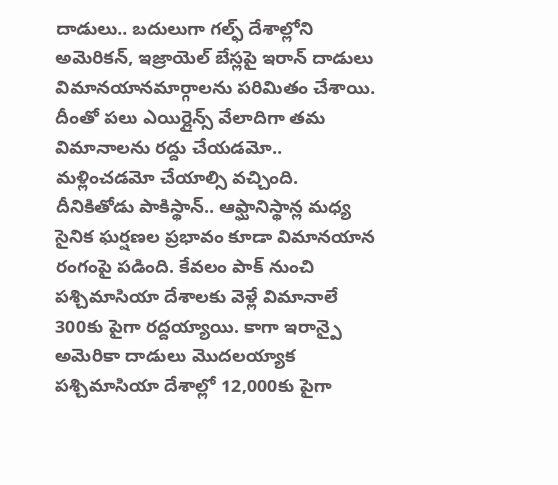దాడులు.. బదులుగా గల్ఫ్ దేశాల్లోని అమెరికన్, ఇజ్రాయెల్ బేస్లపై ఇరాన్ దాడులు విమానయానమార్గాలను పరిమితం చేశాయి. దీంతో పలు ఎయిర్లైన్స్ వేలాదిగా తమ విమానాలను రద్దు చేయడమో.. మళ్లించడమో చేయాల్సి వచ్చింది. దీనికితోడు పాకిస్థాన్.. ఆఫ్ఘానిస్థాన్ల మధ్య సైనిక ఘర్షణల ప్రభావం కూడా విమానయాన రంగంపై పడింది. కేవలం పాక్ నుంచి పశ్చిమాసియా దేశాలకు వెళ్లే విమానాలే 300కు పైగా రద్దయ్యాయి. కాగా ఇరాన్పై అమెరికా దాడులు మొదలయ్యాక పశ్చిమాసియా దేశాల్లో 12,000కు పైగా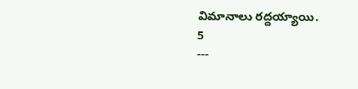విమానాలు రద్దయ్యాయి.
5
---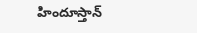హిందూస్తాన్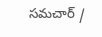సమచార్ /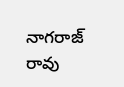నాగరాజ్ రావు